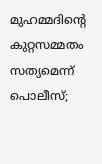മുഹമ്മദിൻ്റെ കുറ്റസമ്മതം സത്യമെന്ന് പൊലീസ്;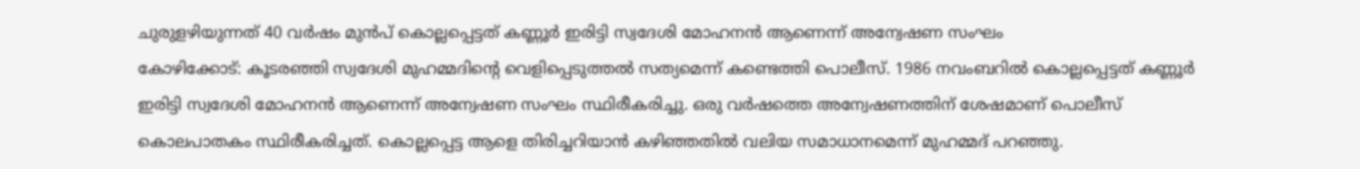ചുരുളഴിയുന്നത് 40 വർഷം മുൻപ് കൊല്ലപ്പെട്ടത് കണ്ണൂർ ഇരിട്ടി സ്വദേശി മോഹനൻ ആണെന്ന് അന്വേഷണ സംഘം
കോഴിക്കോട്: കൂടരഞ്ഞി സ്വദേശി മുഹമ്മദിൻ്റെ വെളിപ്പെടുത്തൽ സത്യമെന്ന് കണ്ടെത്തി പൊലീസ്. 1986 നവംബറിൽ കൊല്ലപ്പെട്ടത് കണ്ണൂർ ഇരിട്ടി സ്വദേശി മോഹനൻ ആണെന്ന് അന്വേഷണ സംഘം സ്ഥിരീകരിച്ചു. ഒരു വർഷത്തെ അന്വേഷണത്തിന് ശേഷമാണ് പൊലീസ് കൊലപാതകം സ്ഥിരീകരിച്ചത്. കൊല്ലപ്പെട്ട ആളെ തിരിച്ചറിയാൻ കഴിഞ്ഞതിൽ വലിയ സമാധാനമെന്ന് മുഹമ്മദ് പറഞ്ഞു.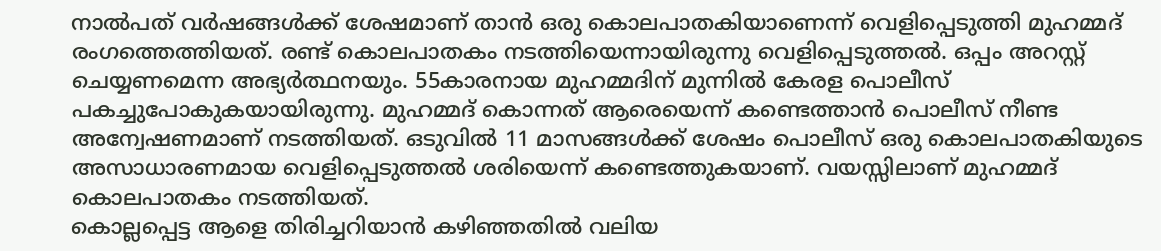നാൽപത് വർഷങ്ങൾക്ക് ശേഷമാണ് താൻ ഒരു കൊലപാതകിയാണെന്ന് വെളിപ്പെടുത്തി മുഹമ്മദ് രംഗത്തെത്തിയത്. രണ്ട് കൊലപാതകം നടത്തിയെന്നായിരുന്നു വെളിപ്പെടുത്തൽ. ഒപ്പം അറസ്റ്റ് ചെയ്യണമെന്ന അഭ്യർത്ഥനയും. 55കാരനായ മുഹമ്മദിന് മുന്നിൽ കേരള പൊലീസ് പകച്ചുപോകുകയായിരുന്നു. മുഹമ്മദ് കൊന്നത് ആരെയെന്ന് കണ്ടെത്താൻ പൊലീസ് നീണ്ട അന്വേഷണമാണ് നടത്തിയത്. ഒടുവിൽ 11 മാസങ്ങൾക്ക് ശേഷം പൊലീസ് ഒരു കൊലപാതകിയുടെ അസാധാരണമായ വെളിപ്പെടുത്തൽ ശരിയെന്ന് കണ്ടെത്തുകയാണ്. വയസ്സിലാണ് മുഹമ്മദ് കൊലപാതകം നടത്തിയത്.
കൊല്ലപ്പെട്ട ആളെ തിരിച്ചറിയാൻ കഴിഞ്ഞതിൽ വലിയ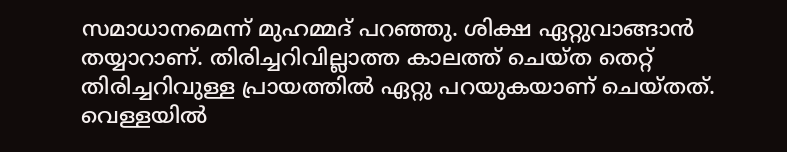സമാധാനമെന്ന് മുഹമ്മദ് പറഞ്ഞു. ശിക്ഷ ഏറ്റുവാങ്ങാൻ തയ്യാറാണ്. തിരിച്ചറിവില്ലാത്ത കാലത്ത് ചെയ്ത തെറ്റ് തിരിച്ചറിവുള്ള പ്രായത്തിൽ ഏറ്റു പറയുകയാണ് ചെയ്തത്. വെള്ളയിൽ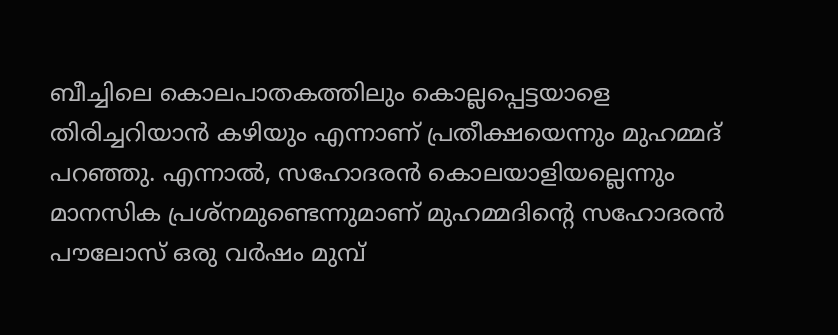ബീച്ചിലെ കൊലപാതകത്തിലും കൊല്ലപ്പെട്ടയാളെ തിരിച്ചറിയാൻ കഴിയും എന്നാണ് പ്രതീക്ഷയെന്നും മുഹമ്മദ് പറഞ്ഞു. എന്നാൽ, സഹോദരൻ കൊലയാളിയല്ലെന്നും മാനസിക പ്രശ്നമുണ്ടെന്നുമാണ് മുഹമ്മദിന്റെ സഹോദരൻ പൗലോസ് ഒരു വർഷം മുമ്പ്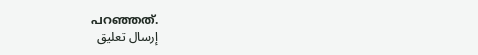പറഞ്ഞത്.
إرسال تعليق